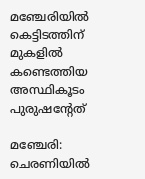മഞ്ചേരിയില്‍ കെട്ടിടത്തിന് മുകളില്‍ കണ്ടെത്തിയ അസ്ഥികൂടം പുരുഷന്റേത്

മഞ്ചേരി: ചെരണിയില്‍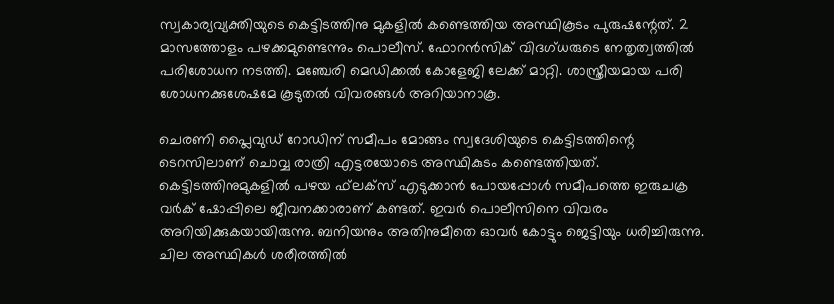സ്വകാര്യവ്യക്തിയുടെ കെട്ടിടത്തിനു മുകളില്‍ കണ്ടെത്തിയ അസ്ഥികൂടം പുരുഷന്റേത്. 2 മാസത്തോളം പഴക്കമുണ്ടെന്നും പൊലീസ്. ഫോറന്‍സിക് വിദഗ്ധരുടെ നേതൃത്വത്തില്‍ പരിശോധന നടത്തി. മഞ്ചേരി മെഡിക്കല്‍ കോളേജി ലേക്ക് മാറ്റി. ശാസ്ത്രീയമായ പരി ശോധനക്കുശേഷമേ കൂടുതല്‍ വിവരങ്ങള്‍ അറിയാനാകൂ.

ചെരണി പ്ലൈവുഡ് റോഡിന് സമീപം മോങ്ങം സ്വദേശിയുടെ കെട്ടിടത്തിന്റെ ടെറസിലാണ് ചൊവ്വ രാത്രി എട്ടരയോടെ അസ്ഥികുടം കണ്ടെത്തിയത്. കെട്ടിടത്തിനുമുകളില്‍ പഴയ ഫ്‌ലക്സ് എടുക്കാന്‍ പോയപ്പോള്‍ സമീപത്തെ ഇരുചക്ര വര്‍ക് ഷോപ്പിലെ ജീവനക്കാരാണ് കണ്ടത്. ഇവര്‍ പൊലീസിനെ വിവരം അറിയിക്കുകയായിരുന്നു. ബനിയനും അതിനുമീതെ ഓവര്‍ കോട്ടും ജെട്ടിയും ധരിച്ചിരുന്നു. ചില അസ്ഥികള്‍ ശരീരത്തില്‍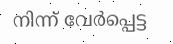നിന്ന് വേര്‍പ്പെട്ട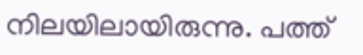നിലയിലായിരുന്നു. പത്ത്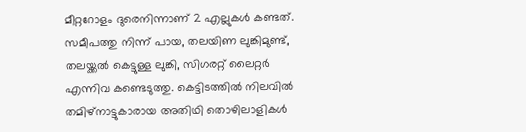മീറ്ററോളം ദുരെനിന്നാണ് 2 എല്ലുകള്‍ കണ്ടത്. സമീപത്തു നിന്ന് പായ, തലയിണ ലുങ്കിമുണ്ട്, തലയ്ക്കല്‍ കെട്ടുള്ള ലുങ്കി, സിഗരറ്റ് ലൈറ്റര്‍ എന്നിവ കണ്ടെടുത്തു. കെട്ടിടത്തില്‍ നിലവില്‍ തമിഴ്നാട്ടുകാരായ അതിഥി തൊഴിലാളികള്‍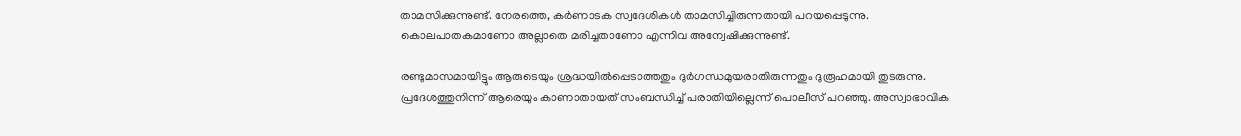താമസിക്കുന്നുണ്ട്. നേരത്തെ, കര്‍ണാടക സ്വദേശികള്‍ താമസിച്ചിരുന്നതായി പറയപ്പെടുന്നു. കൊലപാതകമാണോ അല്ലാതെ മരിച്ചതാണോ എന്നിവ അന്വേഷിക്കുന്നുണ്ട്.

രണ്ടുമാസമായിട്ടും ആരുടെയും ശ്രദ്ധയില്‍പ്പെടാത്തതും ദുര്‍ഗന്ധമുയരാതിരുന്നതും ദുരൂഹമായി തുടരുന്നു. പ്രദേശത്തുനിന്ന് ആരെയും കാണാതായത് സംബന്ധിച്ച് പരാതിയില്ലെന്ന് പൊലീസ് പറഞ്ഞു. അസ്വാഭാവിക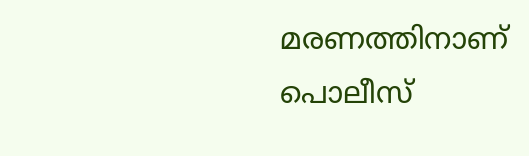മരണത്തിനാണ് പൊലീസ്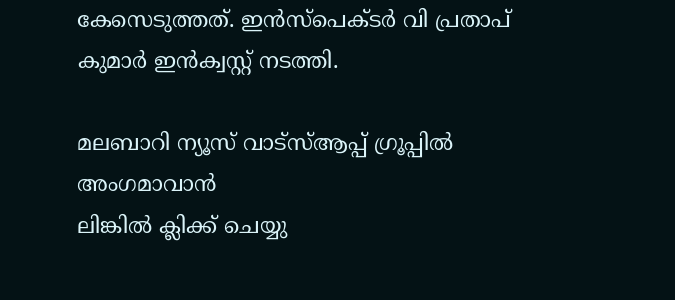കേസെടുത്തത്. ഇന്‍സ്‌പെക്ടര്‍ വി പ്രതാപ് കുമാര്‍ ഇന്‍ക്വസ്റ്റ് നടത്തി.

മലബാറി ന്യൂസ് വാട്‌സ്ആപ്പ് ഗ്രൂപ്പില്‍ അംഗമാവാന്‍
ലിങ്കില്‍ ക്ലിക്ക് ചെയ്യു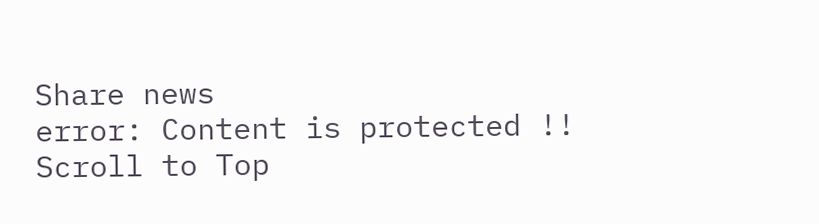Share news
error: Content is protected !!
Scroll to Top